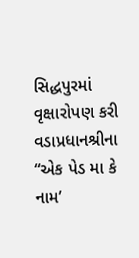સિદ્ધપુરમાં વૃક્ષારોપણ કરી વડાપ્રધાનશ્રીના “એક પેડ મા કે નામ’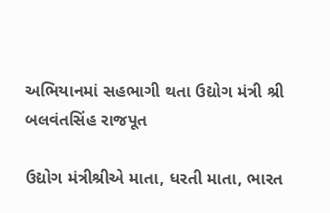અભિયાનમાં સહભાગી થતા ઉદ્યોગ મંત્રી શ્રી બલવંતસિંહ રાજપૂત

ઉદ્યોગ મંત્રીશ્રીએ માતા, ધરતી માતા, ભારત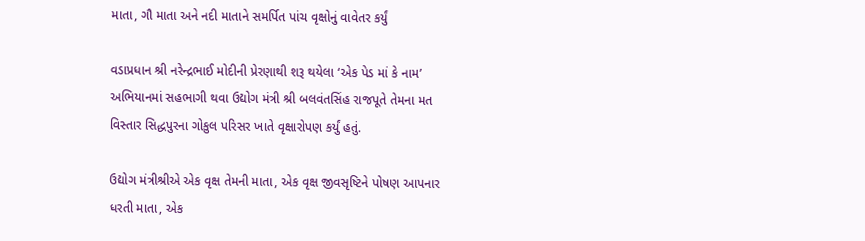માતા, ગૌ માતા અને નદી માતાને સમર્પિત પાંચ વૃક્ષોનું વાવેતર કર્યું

વડાપ્રધાન શ્રી નરેન્દ્રભાઈ મોદીની પ્રેરણાથી શરૂ થયેલા ‘એક પેડ માં કે નામ’ અભિયાનમાં સહભાગી થવા ઉદ્યોગ મંત્રી શ્રી બલવંતસિંહ રાજપૂતે તેમના મત વિસ્તાર સિદ્ધપુરના ગોકુલ પરિસર ખાતે વૃક્ષારોપણ કર્યું હતું.

ઉદ્યોગ મંત્રીશ્રીએ એક વૃક્ષ તેમની માતા, એક વૃક્ષ જીવસૃષ્ટિને પોષણ આપનાર ધરતી માતા, એક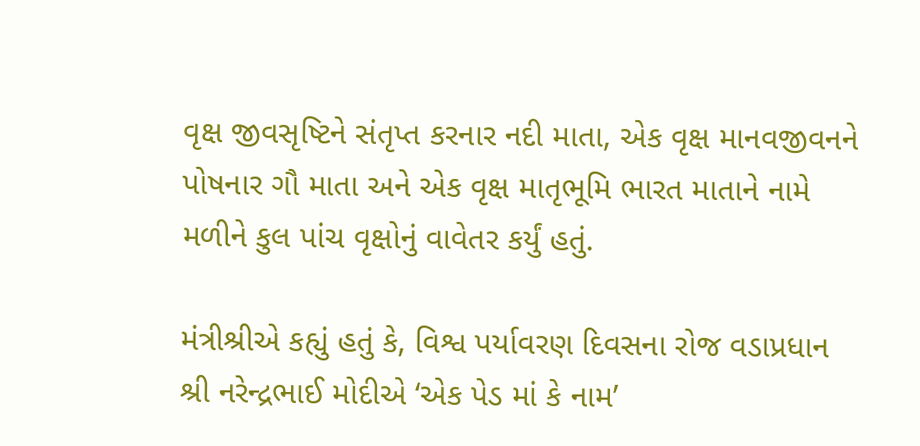વૃક્ષ જીવસૃષ્ટિને સંતૃપ્ત કરનાર નદી માતા, એક વૃક્ષ માનવજીવનને પોષનાર ગૌ માતા અને એક વૃક્ષ માતૃભૂમિ ભારત માતાને નામે મળીને કુલ પાંચ વૃક્ષોનું વાવેતર કર્યું હતું.

મંત્રીશ્રીએ કહ્યું હતું કે, વિશ્વ પર્યાવરણ દિવસના રોજ વડાપ્રધાન શ્રી નરેન્દ્રભાઈ મોદીએ ‘એક પેડ માં કે નામ’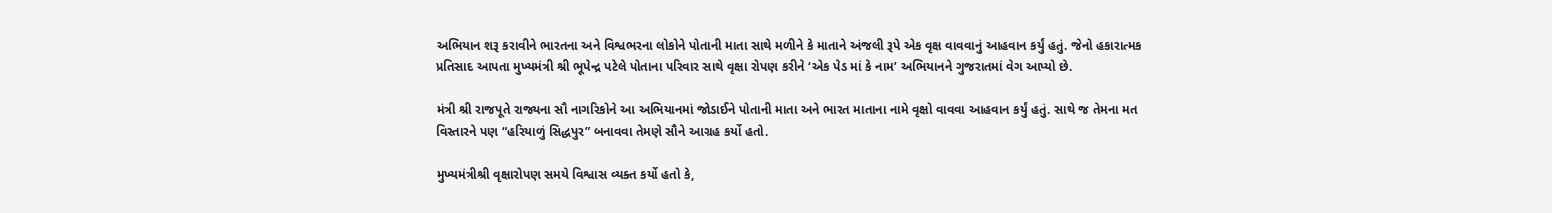અભિયાન શરૂ કરાવીને ભારતના અને વિશ્વભરના લોકોને પોતાની માતા સાથે મળીને કે માતાને અંજલી રૂપે એક વૃક્ષ વાવવાનું આહવાન કર્યું હતું. જેનો હકારાત્મક પ્રતિસાદ આપતા મુખ્યમંત્રી શ્રી ભૂપેન્દ્ર પટેલે પોતાના પરિવાર સાથે વૃક્ષા રોપણ કરીને ‘એક પેડ માં કે નામ’ અભિયાનને ગુજરાતમાં વેગ આપ્યો છે.

મંત્રી શ્રી રાજપૂતે રાજ્યના સૌ નાગરિકોને આ અભિયાનમાં જોડાઈને પોતાની માતા અને ભારત માતાના નામે વૃક્ષો વાવવા આહવાન કર્યું હતું. સાથે જ તેમના મત વિસ્તારને પણ “હરિયાળું સિદ્ધપુર” બનાવવા તેમણે સૌને આગ્રહ કર્યો હતો.

મુખ્યમંત્રીશ્રી વૃક્ષારોપણ સમયે વિશ્વાસ વ્યક્ત કર્યો હતો કે,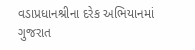વડાપ્રધાનશ્રીના દરેક અભિયાનમાં ગુજરાત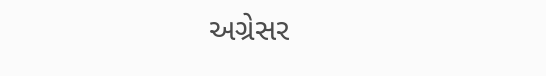અગ્રેસર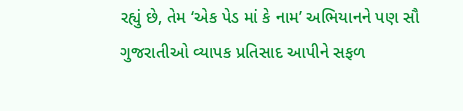રહ્યું છે, તેમ ‘એક પેડ માં કે નામ’ અભિયાનને પણ સૌ ગુજરાતીઓ વ્યાપક પ્રતિસાદ આપીને સફળ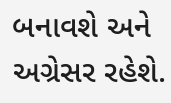બનાવશે અને અગ્રેસર રહેશે.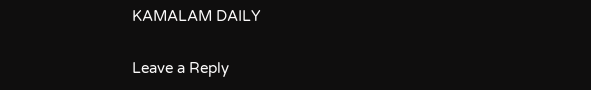KAMALAM DAILY

Leave a Reply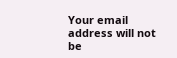Your email address will not be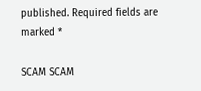published. Required fields are marked *

SCAM SCAM